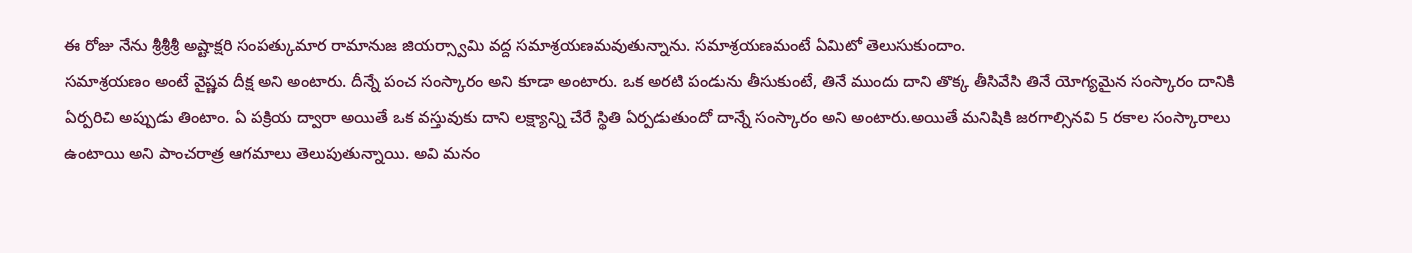ఈ రోజు నేను శ్రీశ్రీశ్రీ అష్టాక్షరి సంపత్కుమార రామానుజ జియర్స్వామి వద్ద సమాశ్రయణమవుతున్నాను. సమాశ్రయణమంటే ఏమిటో తెలుసుకుందాం.
సమాశ్రయణం అంటే వైష్ణవ దీక్ష అని అంటారు. దీన్నే పంచ సంస్కారం అని కూడా అంటారు. ఒక అరటి పండును తీసుకుంటే, తినే ముందు దాని తొక్క తీసివేసి తినే యోగ్యమైన సంస్కారం దానికి ఏర్పరిచి అప్పుడు తింటాం. ఏ పక్రియ ద్వారా అయితే ఒక వస్తువుకు దాని లక్ష్యాన్ని చేరే స్థితి ఏర్పడుతుందో దాన్నే సంస్కారం అని అంటారు.అయితే మనిషికి జరగాల్సినవి 5 రకాల సంస్కారాలు ఉంటాయి అని పాంచరాత్ర ఆగమాలు తెలుపుతున్నాయి. అవి మనం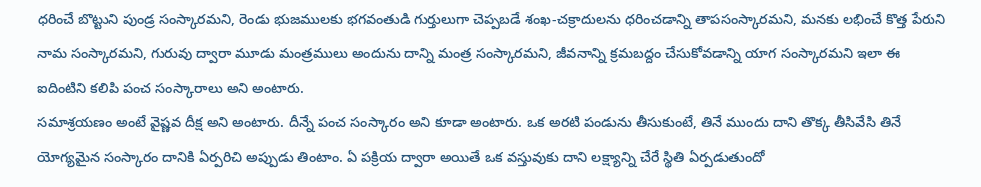ధరించే బొట్టుని పుండ్ర సంస్కారమని, రెండు భుజములకు భగవంతుడి గుర్తులుగా చెప్పబడే శంఖ-చక్రాదులను ధరించడాన్ని తాపసంస్కారమని, మనకు లభించే కొత్త పేరుని నామ సంస్కారమని, గురువు ద్వారా మూడు మంత్రములు అందును దాన్ని మంత్ర సంస్కారమని, జీవనాన్ని క్రమబద్దం చేసుకోవడాన్ని యాగ సంస్కారమని ఇలా ఈ ఐదింటిని కలిపి పంచ సంస్కారాలు అని అంటారు.
సమాశ్రయణం అంటే వైష్ణవ దీక్ష అని అంటారు. దీన్నే పంచ సంస్కారం అని కూడా అంటారు. ఒక అరటి పండును తీసుకుంటే, తినే ముందు దాని తొక్క తీసివేసి తినే యోగ్యమైన సంస్కారం దానికి ఏర్పరిచి అప్పుడు తింటాం. ఏ పక్రియ ద్వారా అయితే ఒక వస్తువుకు దాని లక్ష్యాన్ని చేరే స్థితి ఏర్పడుతుందో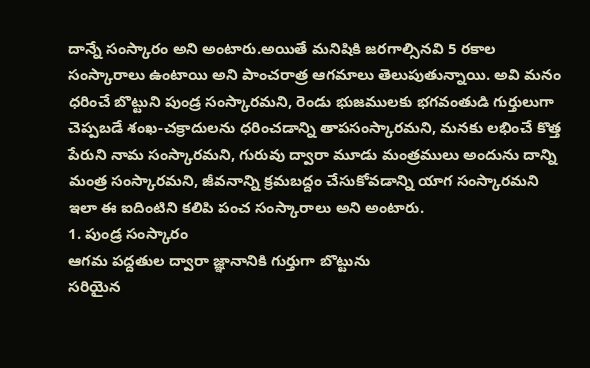దాన్నే సంస్కారం అని అంటారు.అయితే మనిషికి జరగాల్సినవి 5 రకాల సంస్కారాలు ఉంటాయి అని పాంచరాత్ర ఆగమాలు తెలుపుతున్నాయి. అవి మనం ధరించే బొట్టుని పుండ్ర సంస్కారమని, రెండు భుజములకు భగవంతుడి గుర్తులుగా చెప్పబడే శంఖ-చక్రాదులను ధరించడాన్ని తాపసంస్కారమని, మనకు లభించే కొత్త పేరుని నామ సంస్కారమని, గురువు ద్వారా మూడు మంత్రములు అందును దాన్ని మంత్ర సంస్కారమని, జీవనాన్ని క్రమబద్దం చేసుకోవడాన్ని యాగ సంస్కారమని ఇలా ఈ ఐదింటిని కలిపి పంచ సంస్కారాలు అని అంటారు.
1. పుండ్ర సంస్కారం
ఆగమ పద్దతుల ద్వారా జ్ఞానానికి గుర్తుగా బొట్టును
సరియైన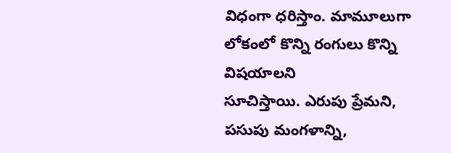విధంగా ధరిస్తాం. మామూలుగా లోకంలో కొన్ని రంగులు కొన్ని విషయాలని
సూచిస్తాయి. ఎరుపు ప్రేమని, పసుపు మంగళాన్ని,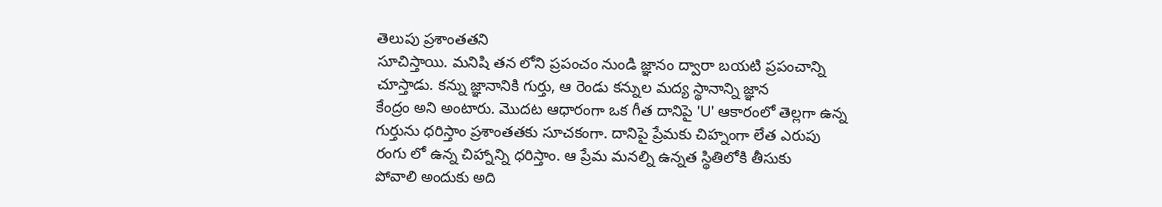తెలుపు ప్రశాంతతని
సూచిస్తాయి. మనిషి తన లోని ప్రపంచం నుండి జ్ఞానం ద్వారా బయటి ప్రపంచాన్ని
చూస్తాడు. కన్ను జ్ఞానానికి గుర్తు, ఆ రెండు కన్నుల మద్య స్థానాన్ని జ్ఞాన
కేంద్రం అని అంటారు. మొదట ఆధారంగా ఒక గీత దానిపై 'U' ఆకారంలో తెల్లగా ఉన్న
గుర్తును ధరిస్తాం ప్రశాంతతకు సూచకంగా. దానిపై ప్రేమకు చిహ్నంగా లేత ఎరుపు
రంగు లో ఉన్న చిహ్నాన్ని ధరిస్తాం. ఆ ప్రేమ మనల్ని ఉన్నత స్థితిలోకి తీసుకు
పోవాలి అందుకు అది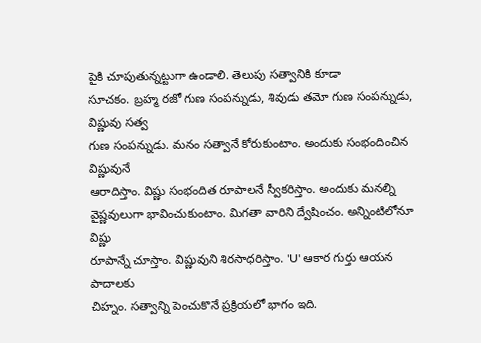పైకి చూపుతున్నట్టుగా ఉండాలి. తెలుపు సత్వానికి కూడా
సూచకం. బ్రహ్మ రజో గుణ సంపన్నుడు, శివుడు తమో గుణ సంపన్నుడు, విష్ణువు సత్వ
గుణ సంపన్నుడు. మనం సత్వానే కోరుకుంటాం. అందుకు సంభందించిన విష్ణువునే
ఆరాదిస్తాం. విష్ణు సంభందిత రూపాలనే స్వీకరిస్తాం. అందుకు మనల్ని
వైష్ణవులుగా భావించుకుంటాం. మిగతా వారిని ద్వేషించం. అన్నింటిలోనూ విష్ణు
రూపాన్నే చూస్తాం. విష్ణువుని శిరసాధరిస్తాం. 'U' ఆకార గుర్తు ఆయన పాదాలకు
చిహ్నం. సత్వాన్ని పెంచుకొనే ప్రక్రియలో భాగం ఇది.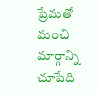ప్రేమతో మంచి మార్గాన్ని
చూపేది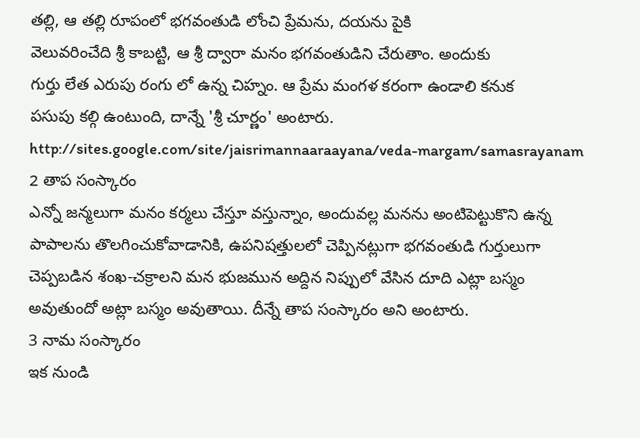తల్లి, ఆ తల్లి రూపంలో భగవంతుడి లోంచి ప్రేమను, దయను పైకి
వెలువరించేది శ్రీ కాబట్టి, ఆ శ్రీ ద్వారా మనం భగవంతుడిని చేరుతాం. అందుకు
గుర్తు లేత ఎరుపు రంగు లో ఉన్న చిహ్నం. ఆ ప్రేమ మంగళ కరంగా ఉండాలి కనుక
పసుపు కల్గి ఉంటుంది, దాన్నే 'శ్రీ చూర్ణం' అంటారు.
http://sites.google.com/site/jaisrimannaaraayana/veda-margam/samasrayanam
2 తాప సంస్కారం
ఎన్నో జన్మలుగా మనం కర్మలు చేస్తూ వస్తున్నాం, అందువల్ల మనను అంటిపెట్టుకొని ఉన్న పాపాలను తొలగించుకోవాడానికి, ఉపనిషత్తులలో చెప్పినట్లుగా భగవంతుడి గుర్తులుగా చెప్పబడిన శంఖ-చక్రాలని మన భుజమున అద్దిన నిప్పులో వేసిన దూది ఎట్లా బస్మం అవుతుందో అట్లా బస్మం అవుతాయి. దీన్నే తాప సంస్కారం అని అంటారు.
3 నామ సంస్కారం
ఇక నుండి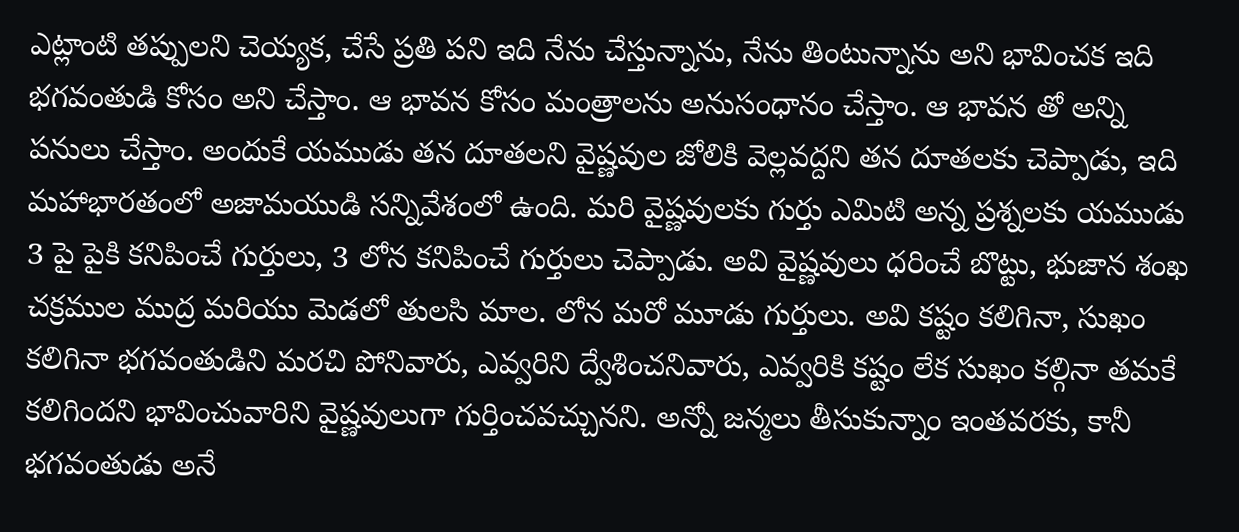ఎట్లాంటి తప్పులని చెయ్యక, చేసే ప్రతి పని ఇది నేను చేస్తున్నాను, నేను తింటున్నాను అని భావించక ఇది భగవంతుడి కోసం అని చేస్తాం. ఆ భావన కోసం మంత్రాలను అనుసంధానం చేస్తాం. ఆ భావన తో అన్ని పనులు చేస్తాం. అందుకే యముడు తన దూతలని వైష్ణవుల జోలికి వెల్లవద్దని తన దూతలకు చెప్పాడు, ఇది మహాభారతంలో అజామయుడి సన్నివేశంలో ఉంది. మరి వైష్ణవులకు గుర్తు ఎమిటి అన్న ప్రశ్నలకు యముడు 3 పై పైకి కనిపించే గుర్తులు, 3 లోన కనిపించే గుర్తులు చెప్పాడు. అవి వైష్ణవులు ధరించే బొట్టు, భుజాన శంఖ చక్రముల ముద్ర మరియు మెడలో తులసి మాల. లోన మరో మూడు గుర్తులు. అవి కష్టం కలిగినా, సుఖం కలిగినా భగవంతుడిని మరచి పోనివారు, ఎవ్వరిని ద్వేశించనివారు, ఎవ్వరికి కష్టం లేక సుఖం కల్గినా తమకే కలిగిందని భావించువారిని వైష్ణవులుగా గుర్తించవచ్చునని. అన్నో జన్మలు తీసుకున్నాం ఇంతవరకు, కానీ భగవంతుడు అనే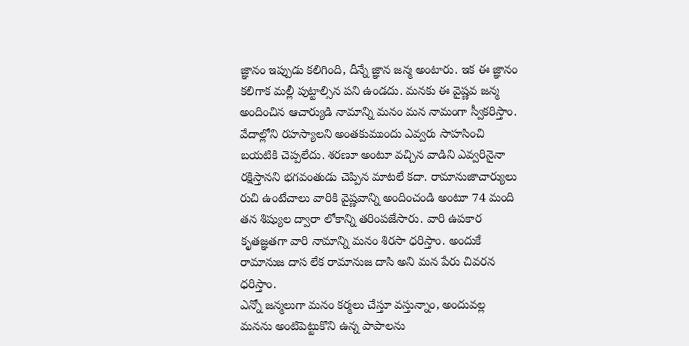జ్ఞానం ఇప్పుడు కలిగింది, దీన్నే జ్ఞాన జన్మ అంటారు. ఇక ఈ జ్ఞానం కలిగాక మల్లీ పుట్టాల్సిన పని ఉండదు. మనకు ఈ వైష్ణవ జన్మ అందించిన ఆచార్యుడి నామాన్ని మనం మన నామంగా స్వీకరిస్తాం. వేదాల్లోని రహస్యాలని అంతకుముందు ఎవ్వరు సాహసించి బయటికి చెప్పలేదు. శరణూ అంటూ వచ్చిన వాడిని ఎవ్వరినైనా రక్షిస్తానని భగవంతుడు చెప్పిన మాటలే కదా. రామానుజాచార్యులు రుచి ఉంటేచాలు వారికి వైష్ణవాన్ని అందించండి అంటూ 74 మంది తన శిష్యుల ద్వారా లోకాన్ని తరింపజేసారు. వారి ఉపకార కృతజ్ఞతగా వారి నామాన్ని మనం శిరసా ధరిస్తాం. అందుకే రామానుజ దాస లేక రామానుజ దాసి అని మన పేరు చివరన ధరిస్తాం.
ఎన్నో జన్మలుగా మనం కర్మలు చేస్తూ వస్తున్నాం, అందువల్ల మనను అంటిపెట్టుకొని ఉన్న పాపాలను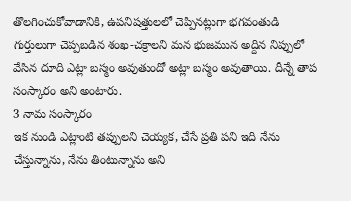తొలగించుకోవాడానికి, ఉపనిషత్తులలో చెప్పినట్లుగా భగవంతుడి గుర్తులుగా చెప్పబడిన శంఖ-చక్రాలని మన భుజమున అద్దిన నిప్పులో వేసిన దూది ఎట్లా బస్మం అవుతుందో అట్లా బస్మం అవుతాయి. దీన్నే తాప సంస్కారం అని అంటారు.
3 నామ సంస్కారం
ఇక నుండి ఎట్లాంటి తప్పులని చెయ్యక, చేసే ప్రతి పని ఇది నేను చేస్తున్నాను, నేను తింటున్నాను అని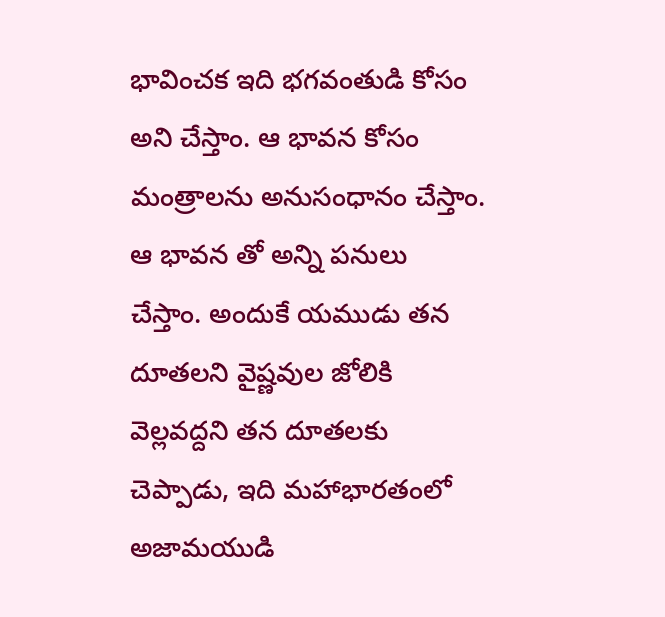భావించక ఇది భగవంతుడి కోసం అని చేస్తాం. ఆ భావన కోసం మంత్రాలను అనుసంధానం చేస్తాం. ఆ భావన తో అన్ని పనులు చేస్తాం. అందుకే యముడు తన దూతలని వైష్ణవుల జోలికి వెల్లవద్దని తన దూతలకు చెప్పాడు, ఇది మహాభారతంలో అజామయుడి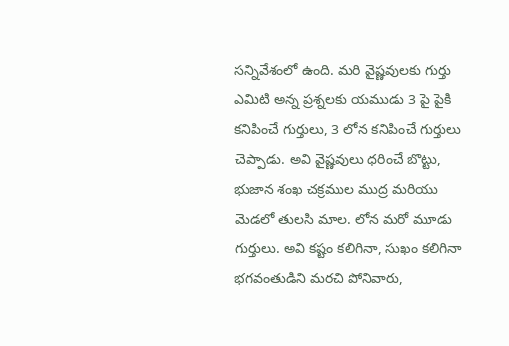సన్నివేశంలో ఉంది. మరి వైష్ణవులకు గుర్తు ఎమిటి అన్న ప్రశ్నలకు యముడు 3 పై పైకి కనిపించే గుర్తులు, 3 లోన కనిపించే గుర్తులు చెప్పాడు. అవి వైష్ణవులు ధరించే బొట్టు, భుజాన శంఖ చక్రముల ముద్ర మరియు మెడలో తులసి మాల. లోన మరో మూడు గుర్తులు. అవి కష్టం కలిగినా, సుఖం కలిగినా భగవంతుడిని మరచి పోనివారు,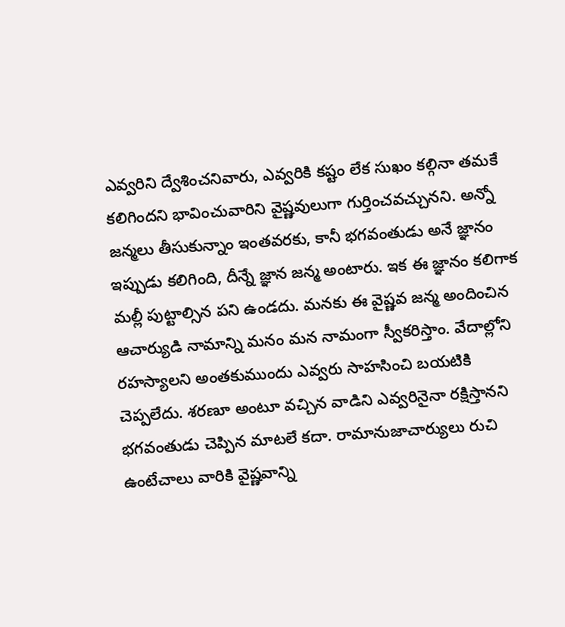ఎవ్వరిని ద్వేశించనివారు, ఎవ్వరికి కష్టం లేక సుఖం కల్గినా తమకే కలిగిందని భావించువారిని వైష్ణవులుగా గుర్తించవచ్చునని. అన్నో జన్మలు తీసుకున్నాం ఇంతవరకు, కానీ భగవంతుడు అనే జ్ఞానం ఇప్పుడు కలిగింది, దీన్నే జ్ఞాన జన్మ అంటారు. ఇక ఈ జ్ఞానం కలిగాక మల్లీ పుట్టాల్సిన పని ఉండదు. మనకు ఈ వైష్ణవ జన్మ అందించిన ఆచార్యుడి నామాన్ని మనం మన నామంగా స్వీకరిస్తాం. వేదాల్లోని రహస్యాలని అంతకుముందు ఎవ్వరు సాహసించి బయటికి చెప్పలేదు. శరణూ అంటూ వచ్చిన వాడిని ఎవ్వరినైనా రక్షిస్తానని భగవంతుడు చెప్పిన మాటలే కదా. రామానుజాచార్యులు రుచి ఉంటేచాలు వారికి వైష్ణవాన్ని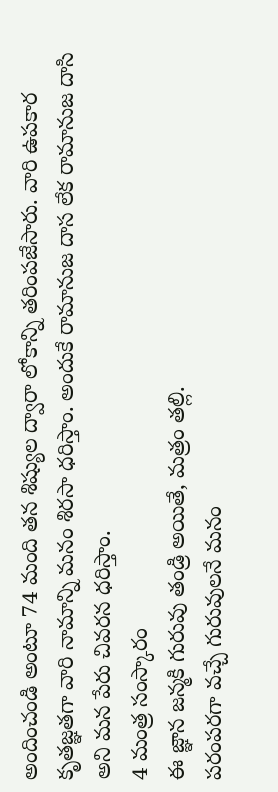అందించండి అంటూ 74 మంది తన శిష్యుల ద్వారా లోకాన్ని తరింపజేసారు. వారి ఉపకార కృతజ్ఞతగా వారి నామాన్ని మనం శిరసా ధరిస్తాం. అందుకే రామానుజ దాస లేక రామానుజ దాసి అని మన పేరు చివరన ధరిస్తాం.
4 మంత్ర సంస్కారం
ఈ జ్ఞాన జన్మకి గురువు తండ్రి అయితే, మత్రం తల్లి.
పరంపరగా వచ్చే గురువులనే మనం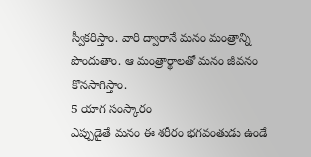స్వీకరిస్తాం. వారి ద్వారానే మనం మంత్రాన్ని
పొందుతాం. ఆ మంత్రార్థాలతో మనం జీవనం కొనసాగిస్తాం.
5 యాగ సంస్కారం
ఎప్పుడైతే మనం ఈ శరీరం భగవంతుడు ఉండే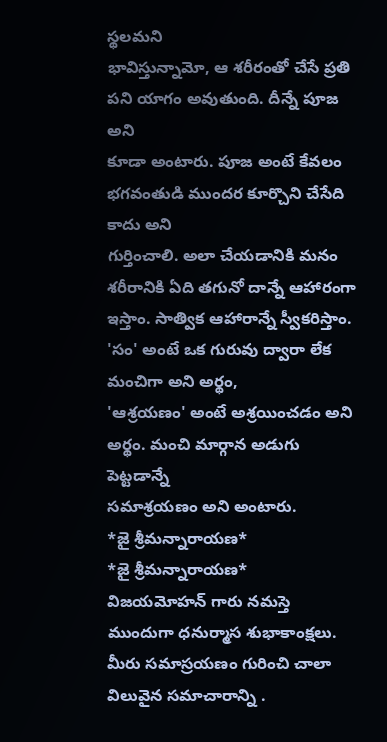స్థలమని
భావిస్తున్నామో, ఆ శరీరంతో చేసే ప్రతి పని యాగం అవుతుంది. దీన్నే పూజ అని
కూడా అంటారు. పూజ అంటే కేవలం భగవంతుడి ముందర కూర్చొని చేసేది కాదు అని
గుర్తించాలి. అలా చేయడానికి మనం శరీరానికి ఏది తగునో దాన్నే ఆహారంగా
ఇస్తాం. సాత్విక ఆహారాన్నే స్వీకరిస్తాం.
'సం' అంటే ఒక గురువు ద్వారా లేక మంచిగా అని అర్థం,
'ఆశ్రయణం' అంటే అశ్రయించడం అని అర్థం. మంచి మార్గాన అడుగు పెట్టడాన్నే
సమాశ్రయణం అని అంటారు.
*జై శ్రీమన్నారాయణ*
*జై శ్రీమన్నారాయణ*
విజయమోహన్ గారు నమస్తె ముందుగా ధనుర్మాస శుభాకాంక్షలు. మీరు సమాస్రయణం గురించి చాలా విలువైన సమాచారాన్ని .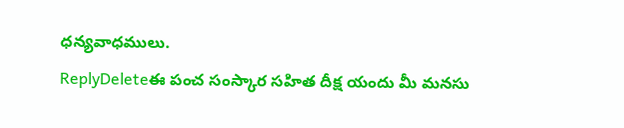ధన్యవాధములు.
ReplyDeleteఈ పంచ సంస్కార సహిత దీక్ష యందు మీ మనసు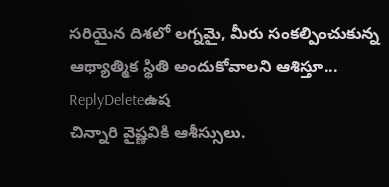సరియైన దిశలో లగ్నమై, మీరు సంకల్పించుకున్న ఆథ్యాత్మిక స్థితి అందుకోవాలని ఆశిస్తూ...
ReplyDeleteఉష
చిన్నారి వైష్ణవికి ఆశీస్సులు.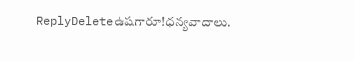ReplyDeleteఉషగారూ!ధన్యవాదాలు.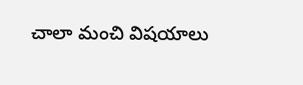చాలా మంచి విషయాలు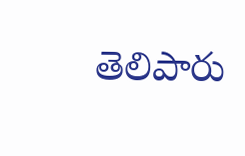తెలిపారు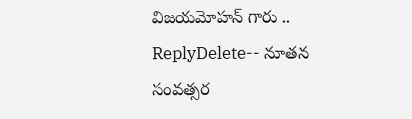విజయమోహన్ గారు ..
ReplyDelete-- నూతన సంవత్సర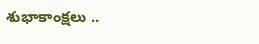శుభాకాంక్షలు ..